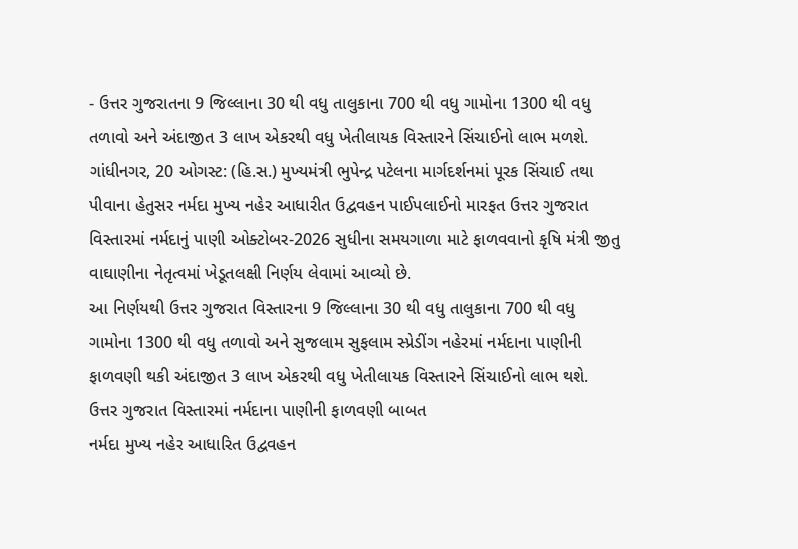- ઉત્તર ગુજરાતના 9 જિલ્લાના 30 થી વધુ તાલુકાના 700 થી વધુ ગામોના 1300 થી વધુ તળાવો અને અંદાજીત 3 લાખ એકરથી વધુ ખેતીલાયક વિસ્તારને સિંચાઈનો લાભ મળશે.
ગાંધીનગર, 20 ઓગસ્ટ: (હિ.સ.) મુખ્યમંત્રી ભુપેન્દ્ર પટેલના માર્ગદર્શનમાં પૂરક સિંચાઈ તથા પીવાના હેતુસર નર્મદા મુખ્ય નહેર આધારીત ઉદ્વવહન પાઈપલાઈનો મારફત ઉત્તર ગુજરાત વિસ્તારમાં નર્મદાનું પાણી ઓક્ટોબર-2026 સુધીના સમયગાળા માટે ફાળવવાનો કૃષિ મંત્રી જીતુ વાઘાણીના નેતૃત્વમાં ખેડૂતલક્ષી નિર્ણય લેવામાં આવ્યો છે.
આ નિર્ણયથી ઉત્તર ગુજરાત વિસ્તારના 9 જિલ્લાના 30 થી વધુ તાલુકાના 700 થી વધુ ગામોના 1300 થી વધુ તળાવો અને સુજલામ સુફલામ સ્પ્રેડીંગ નહેરમાં નર્મદાના પાણીની ફાળવણી થકી અંદાજીત 3 લાખ એકરથી વધુ ખેતીલાયક વિસ્તારને સિંચાઈનો લાભ થશે.
ઉત્તર ગુજરાત વિસ્તારમાં નર્મદાના પાણીની ફાળવણી બાબત
નર્મદા મુખ્ય નહેર આધારિત ઉદ્વવહન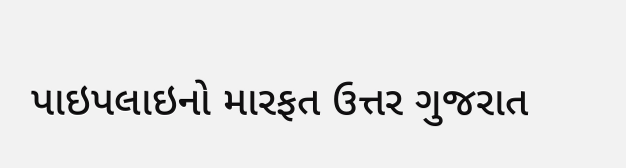પાઇપલાઇનો મારફત ઉત્તર ગુજરાત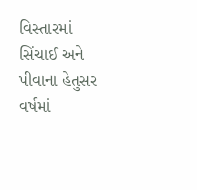વિસ્તારમાં સિંચાઈ અને પીવાના હેતુસર વર્ષમાં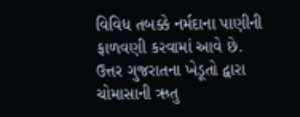વિવિધ તબક્કે નર્મદાના પાણીની ફાળવણી કરવામાં આવે છે.
ઉત્તર ગુજરાતના ખેડૂતો દ્વારા ચોમાસાની ઋતુ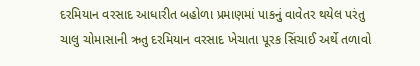દરમિયાન વરસાદ આધારીત બહોળા પ્રમાણમાં પાકનું વાવેતર થયેલ પરંતુ ચાલુ ચોમાસાની ઋતુ દરમિયાન વરસાદ ખેચાતા પૂરક સિંચાઈ અર્થે તળાવો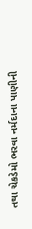તથા ચેકડેમો ભરવા નર્મદાના પાણીની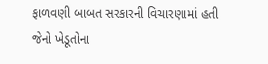ફાળવણી બાબત સરકારની વિચારણામાં હતી જેનો ખેડૂતોના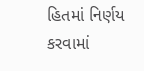હિતમાં નિર્ણય કરવામાં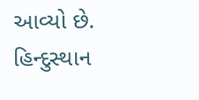આવ્યો છે.
હિન્દુસ્થાન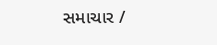સમાચાર /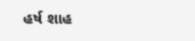હર્ષ શાહ